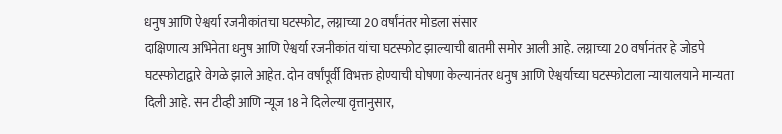धनुष आणि ऐश्वर्या रजनीकांतचा घटस्फोट, लग्नाच्या 20 वर्षांनंतर मोडला संसार
दाक्षिणात्य अभिनेता धनुष आणि ऐश्वर्या रजनीकांत यांचा घटस्फोट झाल्याची बातमी समोर आली आहे. लग्नाच्या 20 वर्षानंतर हे जोडपे घटस्फोटाद्वारे वेगळे झाले आहेत. दोन वर्षांपूर्वी विभक्त होण्याची घोषणा केल्यानंतर धनुष आणि ऐश्वर्याच्या घटस्फोटाला न्यायालयाने मान्यता दिली आहे. सन टीव्ही आणि न्यूज 18 ने दिलेल्या वृत्तानुसार,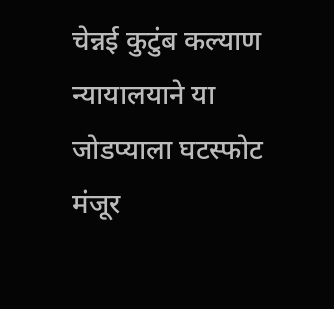चेन्नई कुटुंब कल्याण न्यायालयाने या जोडप्याला घटस्फोट मंजूर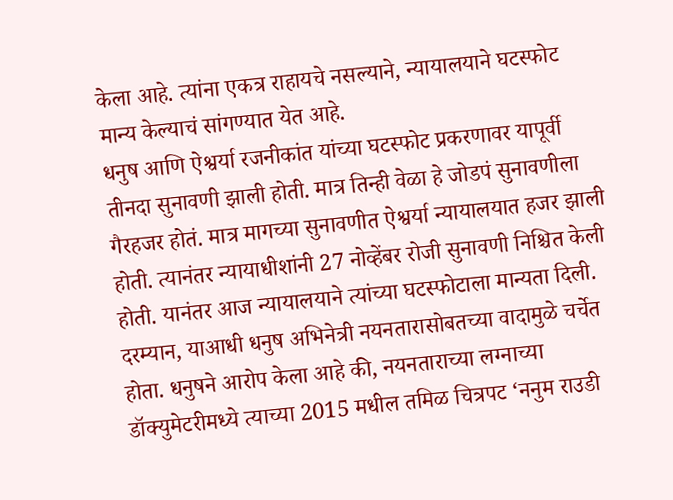केला आहे. त्यांना एकत्र राहायचे नसल्याने, न्यायालयाने घटस्फोट मान्य केल्याचं सांगण्यात येत आहे.
धनुष आणि ऐश्वर्या रजनीकांत यांच्या घटस्फोट प्रकरणावर यापूर्वी तीनदा सुनावणी झाली होती. मात्र तिन्ही वेळा हे जोडपं सुनावणीला गैरहजर होतं. मात्र मागच्या सुनावणीत ऐश्वर्या न्यायालयात हजर झाली होती. त्यानंतर न्यायाधीशांनी 27 नोव्हेंबर रोजी सुनावणी निश्चित केली होती. यानंतर आज न्यायालयाने त्यांच्या घटस्फोटाला मान्यता दिली.
दरम्यान, याआधी धनुष अभिनेत्री नयनतारासोबतच्या वादामुळे चर्चेत होता. धनुषने आरोप केला आहे की, नयनताराच्या लग्नाच्या डॉक्युमेटरीमध्ये त्याच्या 2015 मधील तमिळ चित्रपट ‘ननुम राउडी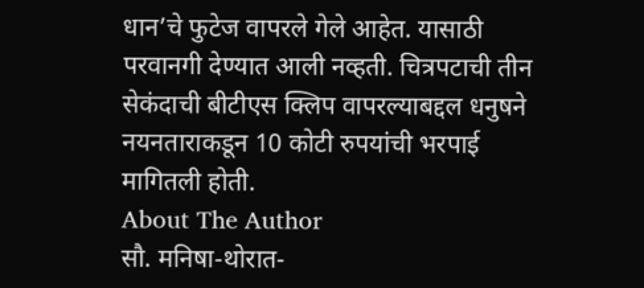धान’चे फुटेज वापरले गेले आहेत. यासाठी परवानगी देण्यात आली नव्हती. चित्रपटाची तीन सेकंदाची बीटीएस क्लिप वापरल्याबद्दल धनुषने नयनताराकडून 10 कोटी रुपयांची भरपाई मागितली होती.
About The Author
सौ. मनिषा-थोरात-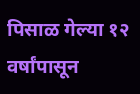पिसाळ गेल्या १२ वर्षांपासून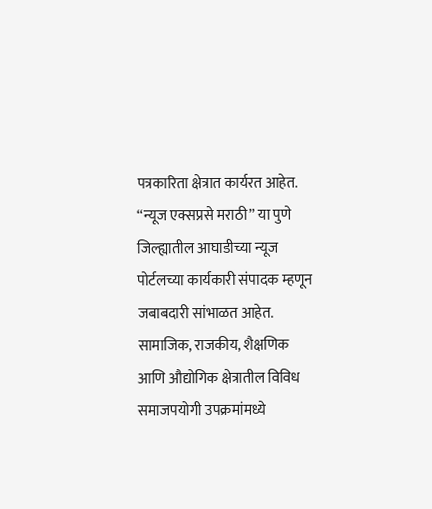पत्रकारिता क्षेत्रात कार्यरत आहेत. ‘‘न्यूज एक्सप्रसे मराठी’’ या पुणे जिल्ह्यातील आघाडीच्या न्यूज पोर्टलच्या कार्यकारी संपादक म्हणून जबाबदारी सांभाळत आहेत. सामाजिक, राजकीय, शैक्षणिक आणि औद्योगिक क्षेत्रातील विविध समाजपयोगी उपक्रमांमध्ये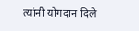त्यांनी योगदान दिले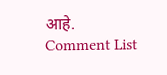आहे.
Comment List